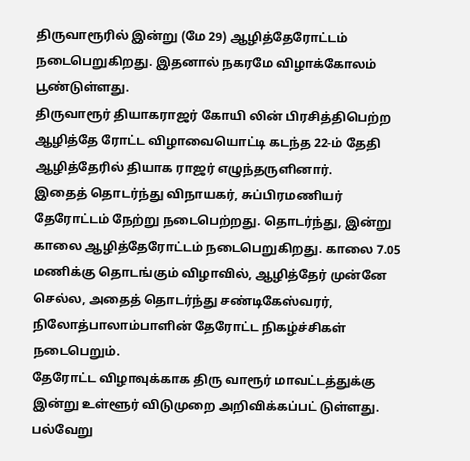திருவாரூரில் இன்று (மே 29) ஆழித்தேரோட்டம் நடைபெறுகிறது. இதனால் நகரமே விழாக்கோலம் பூண்டுள்ளது.
திருவாரூர் தியாகராஜர் கோயி லின் பிரசித்திபெற்ற ஆழித்தே ரோட்ட விழாவையொட்டி கடந்த 22-ம் தேதி ஆழித்தேரில் தியாக ராஜர் எழுந்தருளினார்.
இதைத் தொடர்ந்து விநாயகர், சுப்பிரமணியர் தேரோட்டம் நேற்று நடைபெற்றது. தொடர்ந்து, இன்று காலை ஆழித்தேரோட்டம் நடைபெறுகிறது. காலை 7.05 மணிக்கு தொடங்கும் விழாவில், ஆழித்தேர் முன்னே செல்ல, அதைத் தொடர்ந்து சண்டிகேஸ்வரர், நிலோத்பாலாம்பாளின் தேரோட்ட நிகழ்ச்சிகள் நடைபெறும்.
தேரோட்ட விழாவுக்காக திரு வாரூர் மாவட்டத்துக்கு இன்று உள்ளூர் விடுமுறை அறிவிக்கப்பட் டுள்ளது. பல்வேறு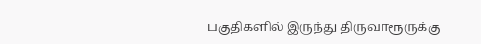பகுதிகளில் இருந்து திருவாரூருக்கு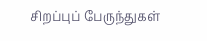சிறப்புப் பேருந்துகள்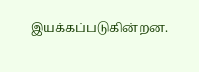இயக்கப்படுகின்றன.